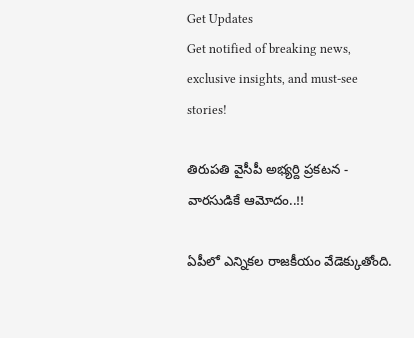Get Updates
Get notified of breaking news, exclusive insights, and must-see stories!

తిరుపతి వైసీపీ అభ్యర్ది ప్రకటన - వారసుడికే ఆమోదం..!!

ఏపీలో ఎన్నికల రాజకీయం వేడెక్కుతోంది.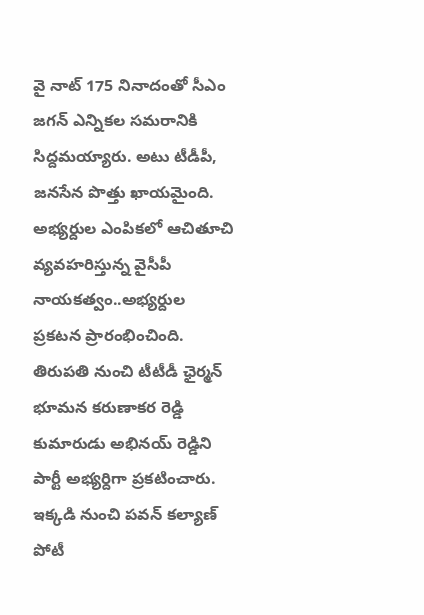వై నాట్ 175 నినాదంతో సీఎం జగన్ ఎన్నికల సమరానికి సిద్దమయ్యారు. అటు టీడీపీ, జనసేన పొత్తు ఖాయమైంది. అభ్యర్దుల ఎంపికలో ఆచితూచి వ్యవహరిస్తున్న వైసీపీ నాయకత్వం..అభ్యర్దుల ప్రకటన ప్రారంభించింది. తిరుపతి నుంచి టీటీడీ ఛైర్మన్ భూమన కరుణాకర రెడ్డి కుమారుడు అభినయ్ రెడ్డిని పార్టీ అభ్యర్దిగా ప్రకటించారు. ఇక్కడి నుంచి పవన్ కల్యాణ్ పోటీ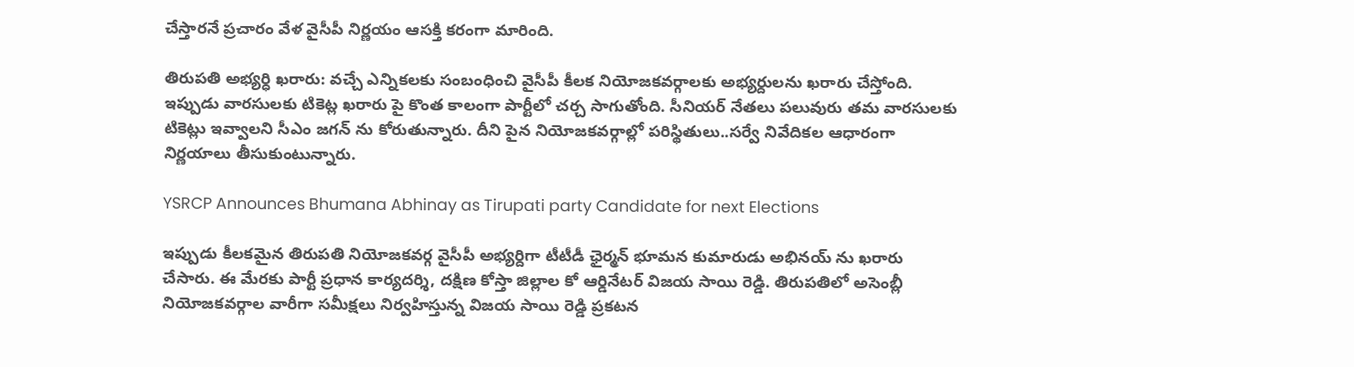చేస్తారనే ప్రచారం వేళ వైసీపీ నిర్ణయం ఆసక్తి కరంగా మారింది.

తిరుపతి అభ్యర్ధి ఖరారు: వచ్చే ఎన్నికలకు సంబంధించి వైసీపీ కీలక నియోజకవర్గాలకు అభ్యర్దులను ఖరారు చేస్తోంది. ఇప్పుడు వారసులకు టికెట్ల ఖరారు పై కొంత కాలంగా పార్టీలో చర్చ సాగుతోంది. సీనియర్ నేతలు పలువురు తమ వారసులకు టికెట్లు ఇవ్వాలని సీఎం జగన్ ను కోరుతున్నారు. దీని పైన నియోజకవర్గాల్లో పరిస్థితులు..సర్వే నివేదికల ఆధారంగా నిర్ణయాలు తీసుకుంటున్నారు.

YSRCP Announces Bhumana Abhinay as Tirupati party Candidate for next Elections

ఇప్పుడు కీలకమైన తిరుపతి నియోజకవర్గ వైసీపీ అభ్యర్దిగా టీటీడీ ఛైర్మన్ భూమన కుమారుడు అభినయ్ ను ఖరారు చేసారు. ఈ మేరకు పార్టీ ప్రధాన కార్యదర్శి, దక్షిణ కోస్తా జిల్లాల కో ఆర్డినేటర్ విజయ సాయి రెడ్డి. తిరుపతిలో అసెంబ్లీ నియోజకవర్గాల వారీగా సమీక్షలు నిర్వహిస్తున్న విజయ సాయి రెడ్డి ప్రకటన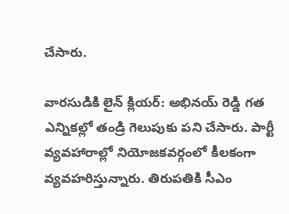చేసారు.

వారసుడికి లైన్ క్లియర్: అభినయ్ రెడ్డి గత ఎన్నికల్లో తండ్రి గెలుపుకు పని చేసారు. పార్టీ వ్యవహారాల్లో నియోజకవర్గంలో కీలకంగా వ్యవహరిస్తున్నారు. తిరుపతికి సీఎం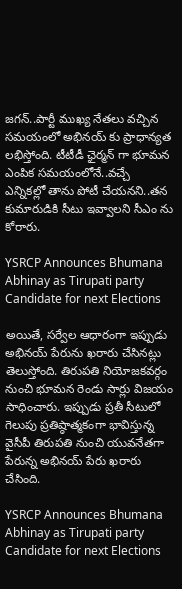జగన్..పార్టీ ముఖ్య నేతలు వచ్చిన సమయంలో అభినయ్ కు ప్రాధాన్యత లభిస్తోంది. టీటీడీ ఛైర్మన్ గా భూమన ఎంపిక సమయంలోనే..వచ్చే ఎన్నికల్లో తాను పోటీ చేయనని..తన కుమారుడికి సీటు ఇవ్వాలని సీఎం ను కోరారు.

YSRCP Announces Bhumana Abhinay as Tirupati party Candidate for next Elections

అయితే, సర్వేల ఆధారంగా ఇప్పుడు అభినయ్ పేరును ఖరారు చేసినట్లు తెలుస్తోంది. తిరుపతి నియోజకవర్గం నుంచి భూమన రెండు సార్లు విజయం సాధించారు. ఇప్పుడు ప్రతీ సీటులో గెలుపు ప్రతిష్ఠాత్మకంగా భావిస్తున్న వైసీపీ తిరుపతి నుంచి యువనేతగా పేరున్న అభినయ్ పేరు ఖరారు చేసింది.

YSRCP Announces Bhumana Abhinay as Tirupati party Candidate for next Elections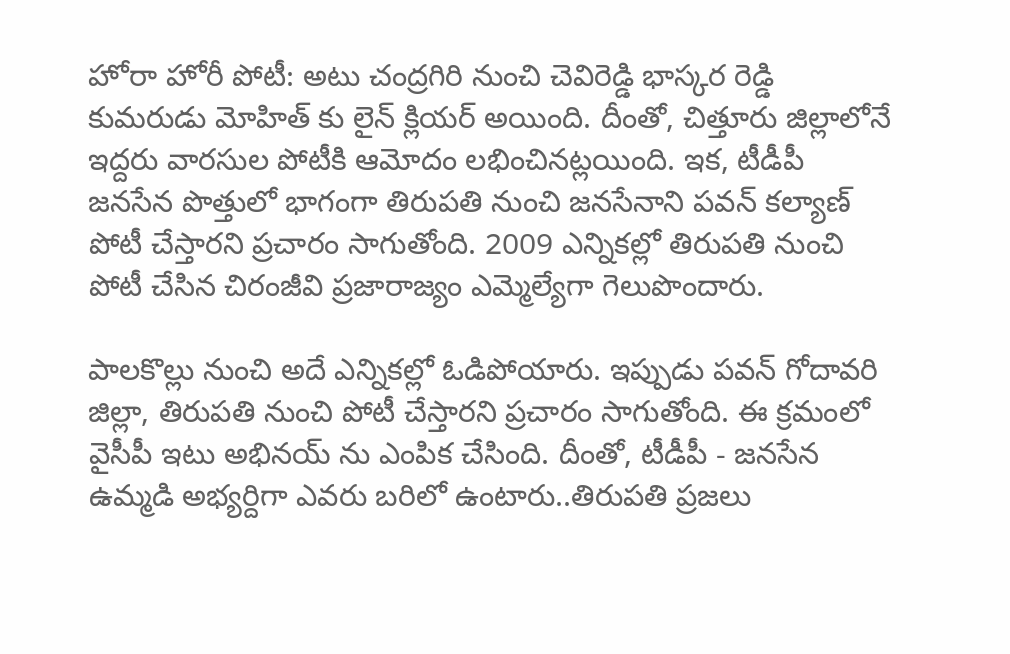హోరా హోరీ పోటీ: అటు చంద్రగిరి నుంచి చెవిరెడ్డి భాస్కర రెడ్డి కుమరుడు మోహిత్ కు లైన్ క్లియర్ అయింది. దీంతో, చిత్తూరు జిల్లాలోనే ఇద్దరు వారసుల పోటీకి ఆమోదం లభించినట్లయింది. ఇక, టీడీపీ జనసేన పొత్తులో భాగంగా తిరుపతి నుంచి జనసేనాని పవన్ కల్యాణ్ పోటీ చేస్తారని ప్రచారం సాగుతోంది. 2009 ఎన్నికల్లో తిరుపతి నుంచి పోటీ చేసిన చిరంజీవి ప్రజారాజ్యం ఎమ్మెల్యేగా గెలుపొందారు.

పాలకొల్లు నుంచి అదే ఎన్నికల్లో ఓడిపోయారు. ఇప్పుడు పవన్ గోదావరి జిల్లా, తిరుపతి నుంచి పోటీ చేస్తారని ప్రచారం సాగుతోంది. ఈ క్రమంలో వైసీపీ ఇటు అభినయ్ ను ఎంపిక చేసింది. దీంతో, టీడీపీ - జనసేన ఉమ్మడి అభ్యర్దిగా ఎవరు బరిలో ఉంటారు..తిరుపతి ప్రజలు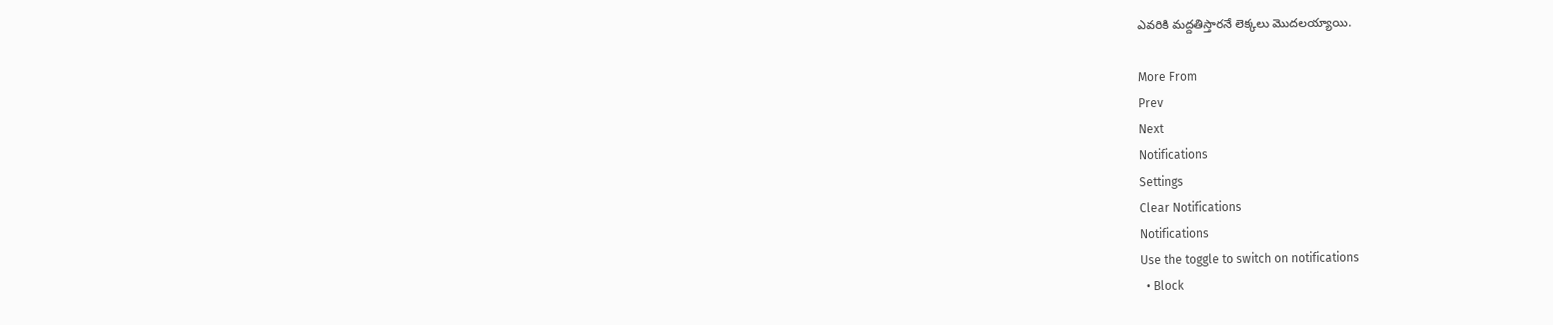ఎవరికి మద్దతిస్తారనే లెక్కలు మొదలయ్యాయి.

More From
Prev
Next
Notifications
Settings
Clear Notifications
Notifications
Use the toggle to switch on notifications
  • Block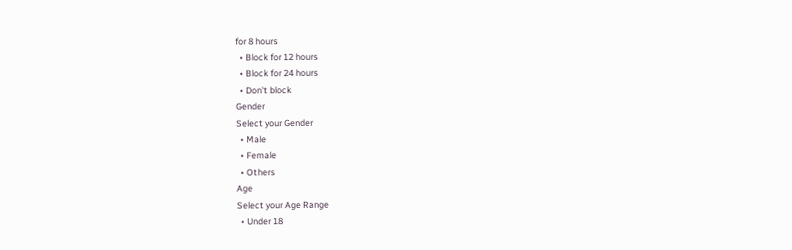for 8 hours
  • Block for 12 hours
  • Block for 24 hours
  • Don't block
Gender
Select your Gender
  • Male
  • Female
  • Others
Age
Select your Age Range
  • Under 18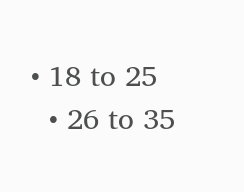• 18 to 25
  • 26 to 35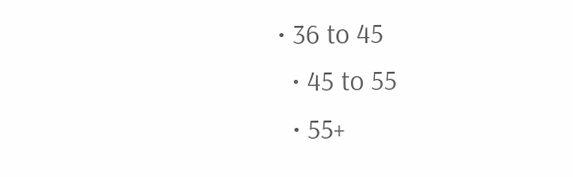• 36 to 45
  • 45 to 55
  • 55+